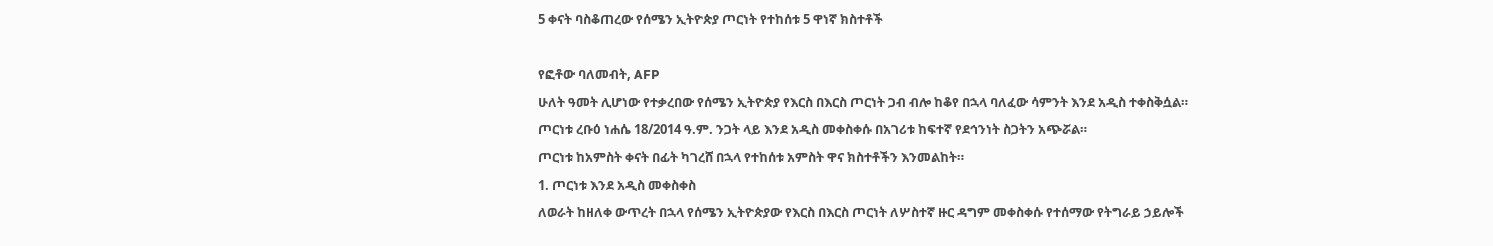5 ቀናት ባስቆጠረው የሰሜን ኢትዮጵያ ጦርነት የተከሰቱ 5 ዋነኛ ክስተቶች

የፎቶው ባለመብት, AFP
ሁለት ዓመት ሊሆነው የተቃረበው የሰሜን ኢትዮጵያ የእርስ በእርስ ጦርነት ጋብ ብሎ ከቆየ በኋላ ባለፈው ሳምንት እንደ አዲስ ተቀስቅሷል።
ጦርነቱ ረቡዕ ነሐሴ 18/2014 ዓ.ም. ንጋት ላይ እንደ አዲስ መቀስቀሱ በአገሪቱ ከፍተኛ የደኅንነት ስጋትን አጭሯል።
ጦርነቱ ከአምስት ቀናት በፊት ካገረሸ በኋላ የተከሰቱ አምስት ዋና ክስተቶችን እንመልከት።
1. ጦርነቱ እንደ አዲስ መቀስቀስ
ለወራት ከዘለቀ ውጥረት በኋላ የሰሜን ኢትዮጵያው የእርስ በእርስ ጦርነት ለሦስተኛ ዙር ዳግም መቀስቀሱ የተሰማው የትግራይ ኃይሎች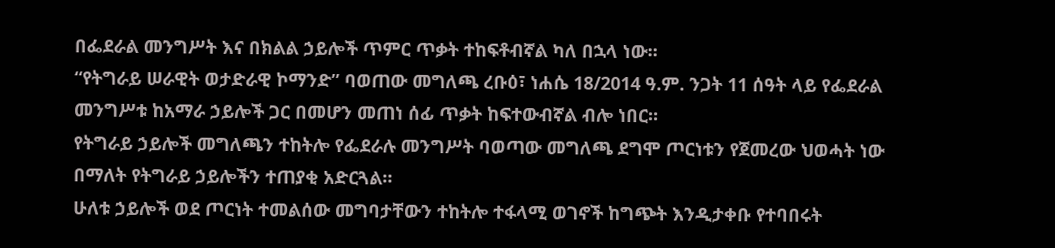በፌደራል መንግሥት እና በክልል ኃይሎች ጥምር ጥቃት ተከፍቶብኛል ካለ በኋላ ነው።
“የትግራይ ሠራዊት ወታድራዊ ኮማንድ” ባወጠው መግለጫ ረቡዕ፣ ነሐሴ 18/2014 ዓ.ም. ንጋት 11 ሰዓት ላይ የፌደራል መንግሥቱ ከአማራ ኃይሎች ጋር በመሆን መጠነ ሰፊ ጥቃት ከፍተውብኛል ብሎ ነበር።
የትግራይ ኃይሎች መግለጫን ተከትሎ የፌደራሉ መንግሥት ባወጣው መግለጫ ደግሞ ጦርነቱን የጀመረው ህወሓት ነው በማለት የትግራይ ኃይሎችን ተጠያቂ አድርጓል።
ሁለቱ ኃይሎች ወደ ጦርነት ተመልሰው መግባታቸውን ተከትሎ ተፋላሚ ወገኖች ከግጭት እንዲታቀቡ የተባበሩት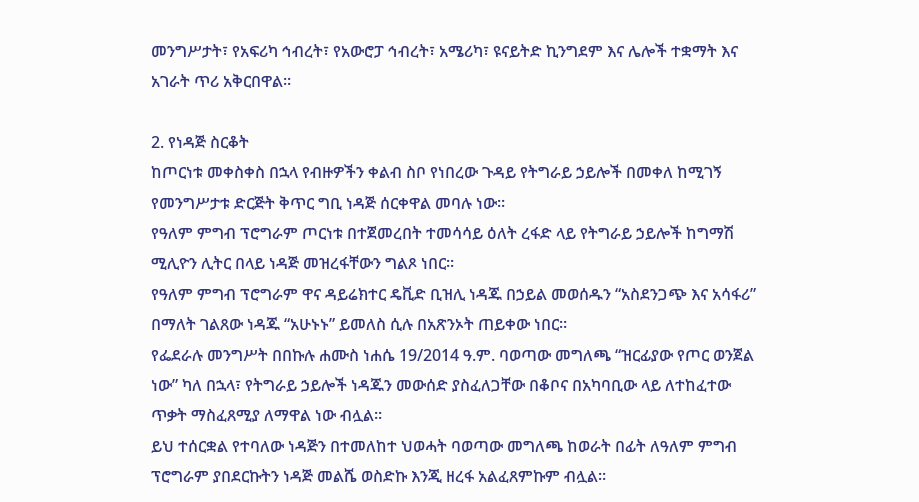መንግሥታት፣ የአፍሪካ ኅብረት፣ የአውሮፓ ኅብረት፣ አሜሪካ፣ ዩናይትድ ኪንግደም እና ሌሎች ተቋማት እና አገራት ጥሪ አቅርበዋል።

2. የነዳጅ ስርቆት
ከጦርነቱ መቀስቀስ በኋላ የብዙዎችን ቀልብ ስቦ የነበረው ጉዳይ የትግራይ ኃይሎች በመቀለ ከሚገኝ የመንግሥታቱ ድርጅት ቅጥር ግቢ ነዳጅ ሰርቀዋል መባሉ ነው።
የዓለም ምግብ ፕሮግራም ጦርነቱ በተጀመረበት ተመሳሳይ ዕለት ረፋድ ላይ የትግራይ ኃይሎች ከግማሽ ሚሊዮን ሊትር በላይ ነዳጅ መዝረፋቸውን ግልጾ ነበር።
የዓለም ምግብ ፕሮግራም ዋና ዳይሬክተር ዴቪድ ቢዝሊ ነዳጁ በኃይል መወሰዱን “አስደንጋጭ እና አሳፋሪ” በማለት ገልጸው ነዳጁ “አሁኑኑ” ይመለስ ሲሉ በአጽንኦት ጠይቀው ነበር።
የፌደራሉ መንግሥት በበኩሉ ሐሙስ ነሐሴ 19/2014 ዓ.ም. ባወጣው መግለጫ “ዝርፊያው የጦር ወንጀል ነው” ካለ በኋላ፣ የትግራይ ኃይሎች ነዳጁን መውሰድ ያስፈለጋቸው በቆቦና በአካባቢው ላይ ለተከፈተው ጥቃት ማስፈጸሚያ ለማዋል ነው ብሏል።
ይህ ተሰርቋል የተባለው ነዳጅን በተመለከተ ህወሓት ባወጣው መግለጫ ከወራት በፊት ለዓለም ምግብ ፕሮግራም ያበደርኩትን ነዳጅ መልሼ ወስድኩ እንጂ ዘረፋ አልፈጸምኩም ብሏል።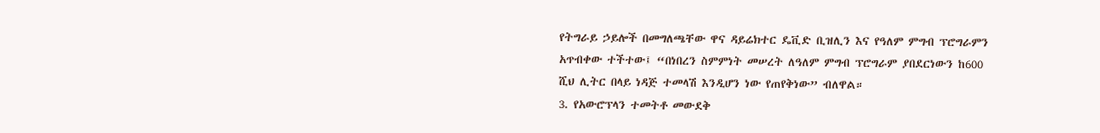የትግራይ ኃይሎች በመግለጫቸው ዋና ዳይሬክተር ዴቪድ ቢዝሊን እና የዓለም ምግብ ፕሮግራምን አጥብቀው ተችተው፤ “በነበረን ስምምነት መሠረት ለዓለም ምግብ ፕሮግራም ያበደርነውን ከ600 ሺህ ሊትር በላይ ነዳጅ ተመላሽ እንዲሆን ነው የጠየቅነው” ብለዋል።
3. የአውሮፕላን ተመትቶ መውደቅ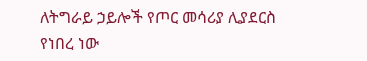ለትግራይ ኃይሎች የጦር መሳሪያ ሊያደርስ የነበረ ነው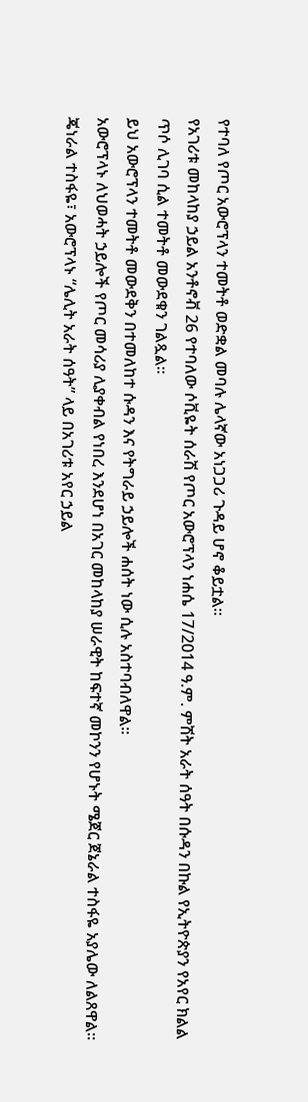የተባለ የጦር አውሮፕላን ተመትቶ ወድቋል መባሉ ሌላኛው አነጋጋሪ ጉዳይ ሆኖ ቆይቷል።
የአገሪቱ መከላከያ ኃይል አንቶኖቭ 26 የተባለው ሶቪዬት ሰራሽ የጦር አውሮፕላን ነሐሴ 17/2014 ዓ.ም. ምሽት አራት ሰዓት በሱዳን በኩል የኢትዮጵያን የአየር ክልል ጥሶ ሊገባ ሲል ተመትቶ መውደቁን ገልጿል።
ይህ አውሮፕላን ተመትቶ መውደቅን በተመለከተ ሱዳን እና የትግራይ ኃይሎች ሐሰት ነው ሲሉ አስተባብለዋል።
አውሮፕላኑ ለህወሓት ኃይሎች የጦር መሳሪያ ሊያቀብል የነበረ እንደሆነ በአገር መከላከያ ሠራዊት ከፍተኛ መኮንን የሆኑት ሜጀር ጀኔራል ተስፋዬ አያሌው ለልጸዋል።
ጄነራል ተስፋዬ፣ አውሮፕላኑ “ሌሊት አራት ሰዓት” ላይ በአገሪቱ አየር ኃይል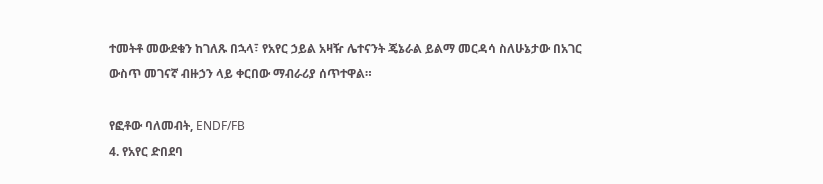ተመትቶ መውደቁን ከገለጹ በኋላ፣ የአየር ኃይል አዛዥ ሌተናንት ጄኔራል ይልማ መርዳሳ ስለሁኔታው በአገር ውስጥ መገናኛ ብዙኃን ላይ ቀርበው ማብራሪያ ሰጥተዋል።

የፎቶው ባለመብት, ENDF/FB
4. የአየር ድበደባ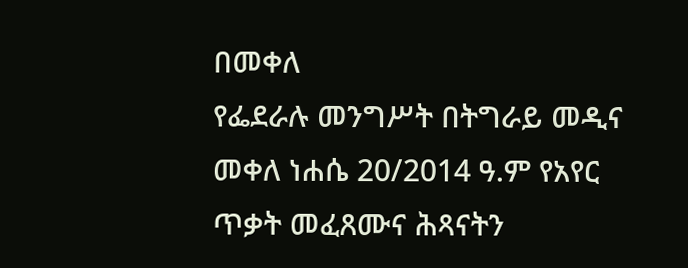በመቀለ
የፌደራሉ መንግሥት በትግራይ መዲና መቀለ ነሐሴ 20/2014 ዓ.ም የአየር ጥቃት መፈጸሙና ሕጻናትን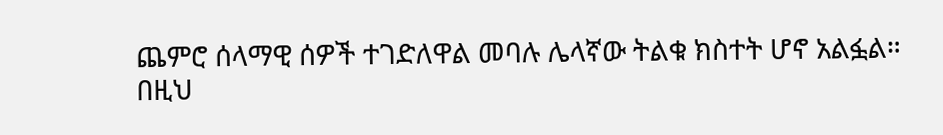ጨምሮ ሰላማዊ ሰዎች ተገድለዋል መባሉ ሌላኛው ትልቁ ክስተት ሆኖ አልፏል።
በዚህ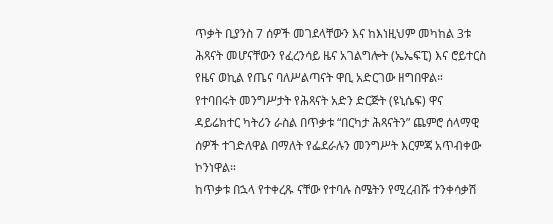ጥቃት ቢያንስ 7 ሰዎች መገደላቸውን እና ከእነዚህም መካከል 3ቱ ሕጻናት መሆናቸውን የፈረንሳይ ዜና አገልግሎት (ኤኤፍፒ) እና ሮይተርስ የዜና ወኪል የጤና ባለሥልጣናት ዋቢ አድርገው ዘግበዋል።
የተባበሩት መንግሥታት የሕጻናት አድን ድርጅት (ዩኒሴፍ) ዋና ዳይሬክተር ካትሪን ራስል በጥቃቱ “በርካታ ሕጻናትን” ጨምሮ ሰላማዊ ሰዎች ተገድለዋል በማለት የፌደራሉን መንግሥት እርምጃ አጥብቀው ኮንነዋል።
ከጥቃቱ በኋላ የተቀረጹ ናቸው የተባሉ ስሜትን የሚረብሹ ተንቀሳቃሽ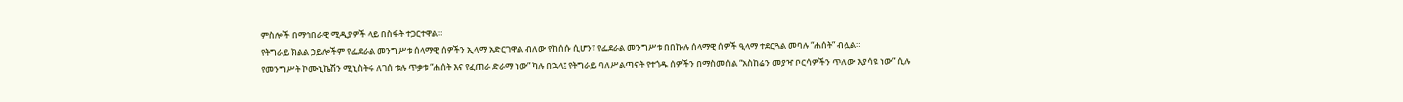ምስሎች በማኅበራዊ ሚዲያዎች ላይ በስፋት ተጋርተዋል።
የትግራይ ክልል ኃይሎችም የፌደራል መንግሥቱ ሰላማዊ ሰዎችን ኢላማ አድርገዋል ብለው የከሰሱ ሲሆን፣ የፌደራል መንግሥቱ በበኩሉ ሰላማዊ ሰዎች ዒላማ ተደርጓል መባሉ “ሐሰት” ብሏል።
የመንግሥት ኮሙኒኬሽን ሚኒስትሩ ለገሰ ቱሉ ጥቃቱ “ሐሰት እና የፈጠራ ድራማ ነው” ካሉ በኋላ፤ የትግራይ ባለሥልጣናት የተጎዱ ሰዎችን በማስመሰል “አስከሬን መያዣ ቦርሳዎችን ጥለው እያሳዩ ነው” ሲሉ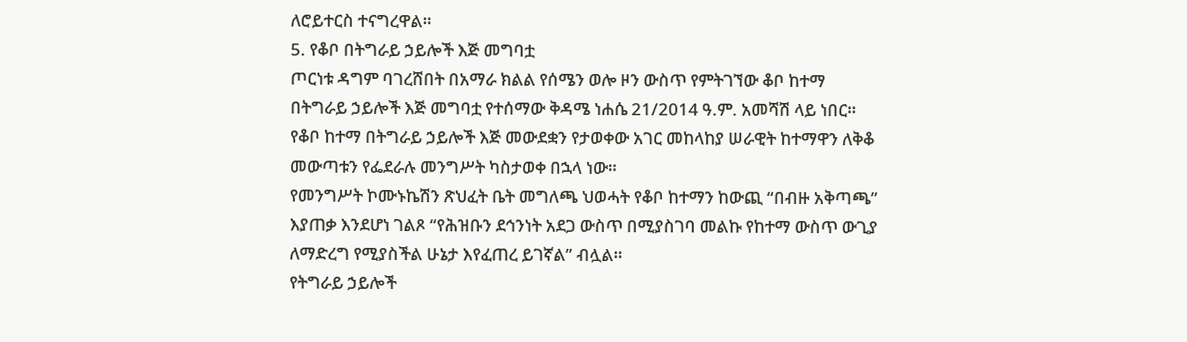ለሮይተርስ ተናግረዋል።
5. የቆቦ በትግራይ ኃይሎች እጅ መግባቷ
ጦርነቱ ዳግም ባገረሸበት በአማራ ክልል የሰሜን ወሎ ዞን ውስጥ የምትገኘው ቆቦ ከተማ በትግራይ ኃይሎች እጅ መግባቷ የተሰማው ቅዳሜ ነሐሴ 21/2014 ዓ.ም. አመሻሽ ላይ ነበር።
የቆቦ ከተማ በትግራይ ኃይሎች እጅ መውደቋን የታወቀው አገር መከላከያ ሠራዊት ከተማዋን ለቅቆ መውጣቱን የፌደራሉ መንግሥት ካስታወቀ በኋላ ነው።
የመንግሥት ኮሙኑኬሽን ጽህፈት ቤት መግለጫ ህወሓት የቆቦ ከተማን ከውጪ “በብዙ አቅጣጫ” እያጠቃ እንደሆነ ገልጾ “የሕዝቡን ደኅንነት አደጋ ውስጥ በሚያስገባ መልኩ የከተማ ውስጥ ውጊያ ለማድረግ የሚያስችል ሁኔታ እየፈጠረ ይገኛል” ብሏል።
የትግራይ ኃይሎች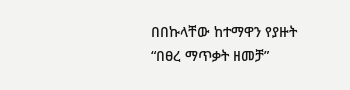በበኩላቸው ከተማዋን የያዙት “በፀረ ማጥቃት ዘመቻ”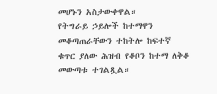መሆኑን አስታውቀዋል።
የትግራይ ኃይሎች ከተማዋን መቆጣጠራቸውን ተከትሎ ከፍተኛ ቁጥር ያለው ሕዝብ የቆቦን ከተማ ለቅቆ መውጣቱ ተገልጿል።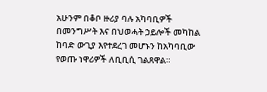አሁንም በቆቦ ዙሪያ ባሉ አካባቢዎች በመንግሥት እና በህወሓት ኃይሎች መካከል ከባድ ውጊያ እየተደረገ መሆኑን ከአካባቢው የወጡ ነዋሪዎች ለቢቢሲ ገልጸዋል።